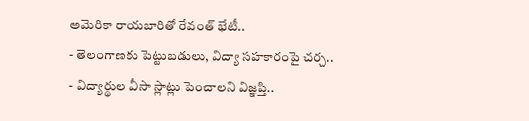అమెరికా రాయబారితో రేవంత్ భేటీ..
- తెలంగాణకు పెట్టుబడులు, విద్యా సహకారంపై చర్చ..
- విద్యార్థుల వీసా స్లాట్లు పెంచాలని విజ్ఞప్తి..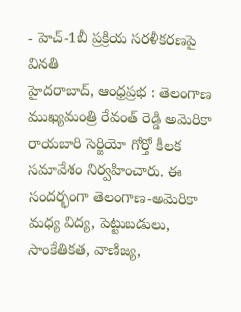- హెచ్-1బీ ప్రక్రియ సరళీకరణపై వినతి
హైదరాబాద్, ఆంధ్రప్రభ : తెలంగాణ ముఖ్యమంత్రి రేవంత్ రెడ్డి అమెరికా రాయబారి సెర్జియో గోర్తో కీలక సమావేశం నిర్వహించారు. ఈ సందర్భంగా తెలంగాణ-అమెరికా మధ్య విద్య, పెట్టుబడులు, సాంకేతికత, వాణిజ్య,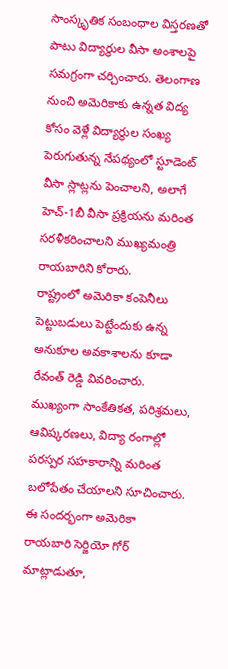సాంస్కృతిక సంబంధాల విస్తరణతో పాటు విద్యార్థుల వీసా అంశాలపై సమగ్రంగా చర్చించారు. తెలంగాణ నుంచి అమెరికాకు ఉన్నత విద్య కోసం వెళ్లే విద్యార్థుల సంఖ్య పెరుగుతున్న నేపథ్యంలో స్టూడెంట్ వీసా స్లాట్లను పెంచాలని, అలాగే హెచ్-1బీ వీసా ప్రక్రియను మరింత సరళీకరించాలని ముఖ్యమంత్రి రాయబారిని కోరారు.
రాష్ట్రంలో అమెరికా కంపెనీలు పెట్టుబడులు పెట్టేందుకు ఉన్న అనుకూల అవకాశాలను కూడా రేవంత్ రెడ్డి వివరించారు. ముఖ్యంగా సాంకేతికత, పరిశ్రమలు, ఆవిష్కరణలు, విద్యా రంగాల్లో పరస్పర సహకారాన్ని మరింత బలోపేతం చేయాలని సూచించారు. ఈ సందర్భంగా అమెరికా రాయబారి సెర్జియో గోర్ మాట్లాడుతూ,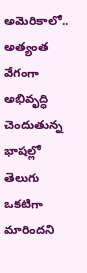అమెరికాలో.. అత్యంత వేగంగా అభివృద్ధి చెందుతున్న భాషల్లో తెలుగు ఒకటిగా మారిందని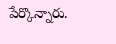పేర్కొన్నారు.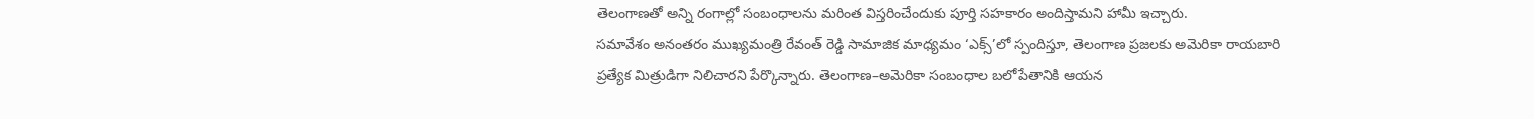తెలంగాణతో అన్ని రంగాల్లో సంబంధాలను మరింత విస్తరించేందుకు పూర్తి సహకారం అందిస్తామని హామీ ఇచ్చారు.
సమావేశం అనంతరం ముఖ్యమంత్రి రేవంత్ రెడ్డి సామాజిక మాధ్యమం ‘ఎక్స్’లో స్పందిస్తూ, తెలంగాణ ప్రజలకు అమెరికా రాయబారి ప్రత్యేక మిత్రుడిగా నిలిచారని పేర్కొన్నారు. తెలంగాణ–అమెరికా సంబంధాల బలోపేతానికి ఆయన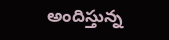అందిస్తున్న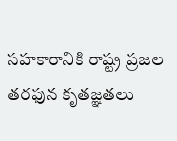సహకారానికి రాష్ట్ర ప్రజల తరఫున కృతజ్ఞతలు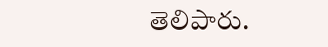తెలిపారు.